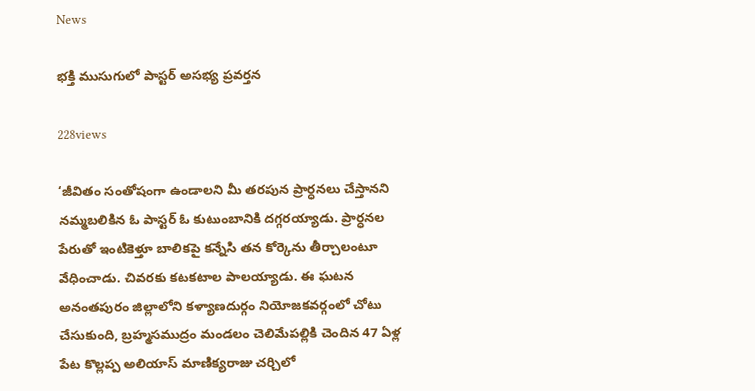News

భక్తి ముసుగులో పాస్టర్ అసభ్య ప్రవర్తన

228views

‘జీవితం సంతోషంగా ఉండాలని మీ తరపున ప్రార్ధనలు చేస్తానని నమ్మబలికిన ఓ పాస్టర్ ఓ కుటుంబానికి దగ్గరయ్యాడు. ప్రార్ధనల పేరుతో ఇంటికెళ్తూ బాలికపై కన్నేసి తన కోర్కెను తీర్చాలంటూ వేధించాడు. చివరకు కటకటాల పాలయ్యాడు. ఈ ఘటన అనంతపురం జిల్లాలోని కళ్యాణదుర్గం నియోజకవర్గంలో చోటు చేసుకుంది, బ్రహ్మసముద్రం మండలం చెలిమేపల్లికి చెందిన 47 ఏళ్ల పేట కొల్లప్ప అలియాస్ మాణిక్యరాజు చర్చిలో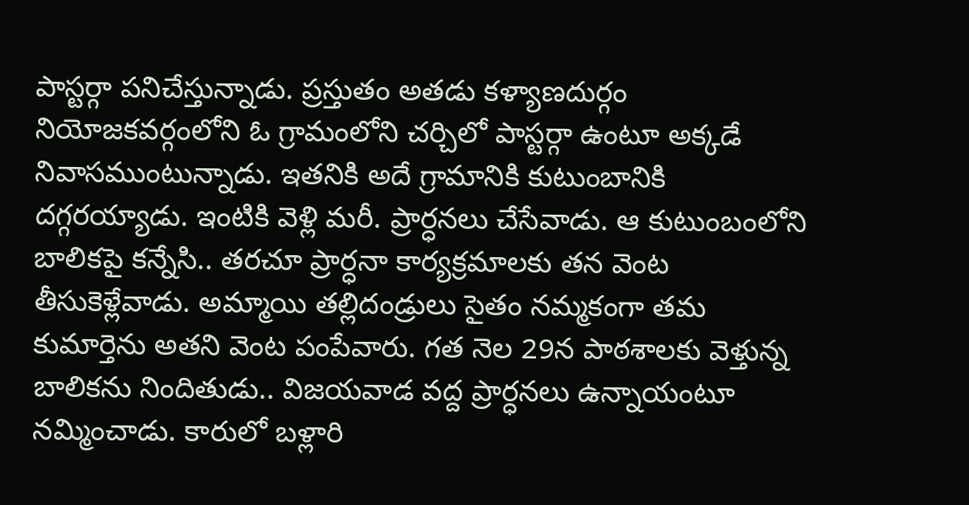పాస్టర్గా పనిచేస్తున్నాడు. ప్రస్తుతం అతడు కళ్యాణదుర్గం నియోజకవర్గంలోని ఓ గ్రామంలోని చర్చిలో పాస్టర్గా ఉంటూ అక్కడే నివాసముంటున్నాడు. ఇతనికి అదే గ్రామానికి కుటుంబానికి దగ్గరయ్యాడు. ఇంటికి వెళ్లి మరీ. ప్రార్ధనలు చేసేవాడు. ఆ కుటుంబంలోని బాలికపై కన్నేసి.. తరచూ ప్రార్ధనా కార్యక్రమాలకు తన వెంట తీసుకెళ్లేవాడు. అమ్మాయి తల్లిదండ్రులు సైతం నమ్మకంగా తమ కుమార్తెను అతని వెంట పంపేవారు. గత నెల 29న పాఠశాలకు వెళ్తున్న బాలికను నిందితుడు.. విజయవాడ వద్ద ప్రార్ధనలు ఉన్నాయంటూ నమ్మించాడు. కారులో బళ్లారి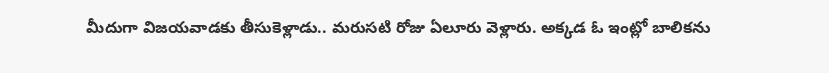మీదుగా విజయవాడకు తీసుకెళ్లాడు.. మరుసటి రోజు ఏలూరు వెళ్లారు. అక్కడ ఓ ఇంట్లో బాలికను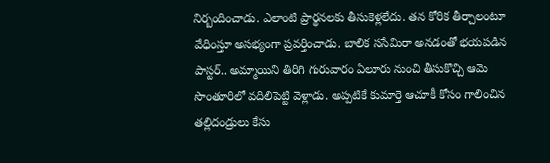నిర్బందించాడు. ఎలాంటి ప్రార్థనలకు తీసుకెళ్లలేదు. తన కోరిక తీర్చాలంటూ వేధింస్తూ అసభ్యంగా ప్రవర్తించాడు. బాలిక ససేమిరా అనడంతో భయపడిన పాస్టర్.. అమ్మాయిని తిరిగి గురువారం ఏలూరు నుంచి తీసుకొచ్చి ఆమె సొంతూరిలో వదిలిపెట్టి వెళ్లాడు. అప్పటికే కుమార్తె ఆచూకీ కోసం గాలించిన తల్లిదండ్రులు కేసు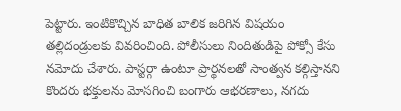పెట్టారు. ఇంటికొచ్చిన బాధిత బాలిక జరిగిన విషయం తల్లిదండ్రులకు వివరించింది. పోలీసులు నిందితుడిపై పోక్సో కేసు నమోదు చేశారు. పాస్టర్గా ఉంటూ ప్రార్థనలతో సాంత్వన కల్గిస్తానని కొందరు భక్తులను మోసగించి బంగారు ఆభరణాలు, నగదు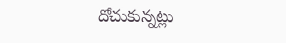దోచుకున్నట్లు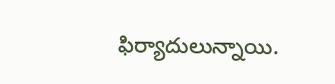ఫిర్యాదులున్నాయి.